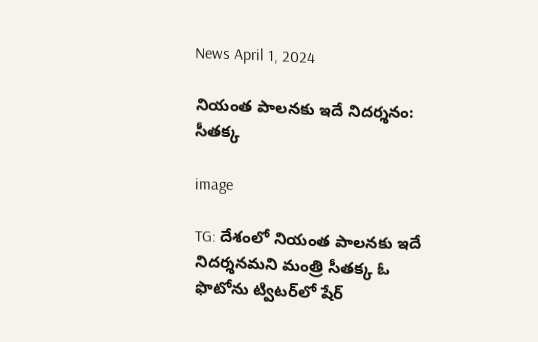News April 1, 2024

నియంత పాలనకు ఇదే నిదర్శనం: సీతక్క

image

TG: దేశంలో నియంత పాలనకు ఇదే నిదర్శనమని మంత్రి సీతక్క ఓ ఫొటోను ట్విటర్‌లో షేర్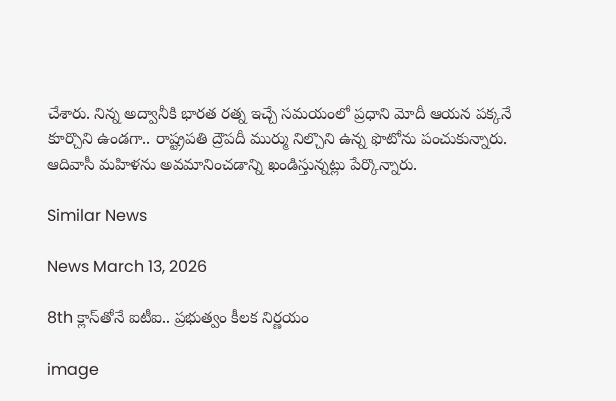చేశారు. నిన్న అద్వానీకి భారత రత్న ఇచ్చే సమయంలో ప్రధాని మోదీ ఆయన పక్కనే కూర్చొని ఉండగా.. రాష్ట్రపతి ద్రౌపదీ ముర్ము నిల్చొని ఉన్న ఫొటోను పంచుకున్నారు. ఆదివాసీ మహిళను అవమానించడాన్ని ఖండిస్తున్నట్లు పేర్కొన్నారు.

Similar News

News March 13, 2026

8th క్లాస్‌తోనే ఐటీఐ.. ప్రభుత్వం కీలక నిర్ణయం

image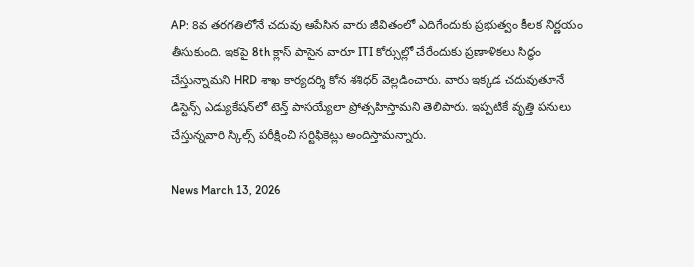AP: 8వ తరగతిలోనే చదువు ఆపేసిన వారు జీవితంలో ఎదిగేందుకు ప్రభుత్వం కీలక నిర్ణయం తీసుకుంది. ఇకపై 8th క్లాస్ పాసైన వారూ ITI కోర్సుల్లో చేరేందుకు ప్రణాళికలు సిద్ధం చేస్తున్నామని HRD శాఖ కార్యదర్శి కోన శశిధర్ వెల్లడించారు. వారు ఇక్కడ చదువుతూనే డిస్టెన్స్ ఎడ్యుకేషన్‌లో టెన్త్ పాసయ్యేలా ప్రోత్సహిస్తామని తెలిపారు. ఇప్పటికే వృత్తి పనులు చేస్తున్నవారి స్కిల్స్ పరీక్షించి సర్టిఫికెట్లు అందిస్తామన్నారు.

News March 13, 2026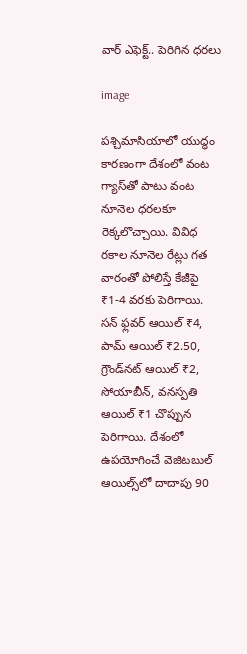వార్ ఎఫెక్ట్.. పెరిగిన ధరలు

image

పశ్చిమాసియాలో యుద్ధం కారణంగా దేశంలో వంట గ్యాస్‌తో పాటు వంట నూనెల ధరలకూ రెక్కలొచ్చాయి. వివిధ రకాల నూనెల రేట్లు గత వారంతో పోలిస్తే కేజీపై ₹1-4 వరకు పెరిగాయి. సన్ ఫ్లవర్ ఆయిల్ ₹4, పామ్ ఆయిల్ ₹2.50, గ్రౌండ్‌నట్ ఆయిల్ ₹2, సోయాబీన్, వనస్పతి ఆయిల్ ₹1 చొప్పున పెరిగాయి. దేశంలో ఉపయోగించే వెజిటబుల్ ఆయిల్స్‌లో దాదాపు 90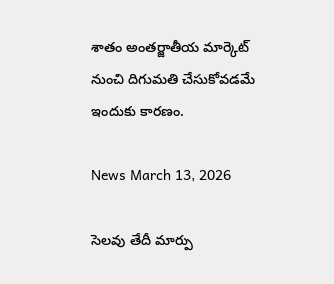శాతం అంతర్జాతీయ మార్కెట్‌ నుంచి దిగుమతి చేసుకోవడమే ఇందుకు కారణం.

News March 13, 2026

సెలవు తేదీ మార్పు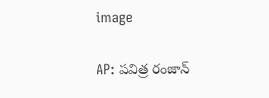image

AP: పవిత్ర రంజాన్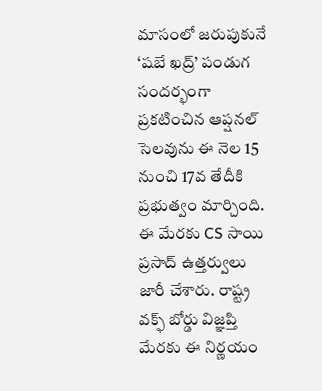మాసంలో జరుపుకునే ‘షబే ఖద్ర్’ పండుగ సందర్భంగా ప్రకటించిన ఆప్షనల్ సెలవును ఈ నెల 15 నుంచి 17వ తేదీకి ప్రభుత్వం మార్చింది. ఈ మేరకు CS సాయి ప్రసాద్ ఉత్తర్వులు జారీ చేశారు. రాష్ట్ర వక్ఫ్ బోర్డు విజ్ఞప్తి మేరకు ఈ నిర్ణయం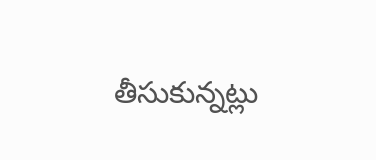తీసుకున్నట్లు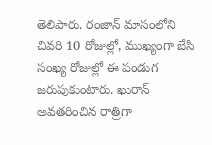తెలిపారు. రంజాన్ మాసంలోని చివరి 10 రోజుల్లో, ముఖ్యంగా బేసి సంఖ్య రోజుల్లో ఈ పండుగ జరుపుకుంటారు. ఖురాన్ అవతరించిన రాత్రిగా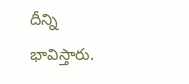దీన్ని భావిస్తారు.